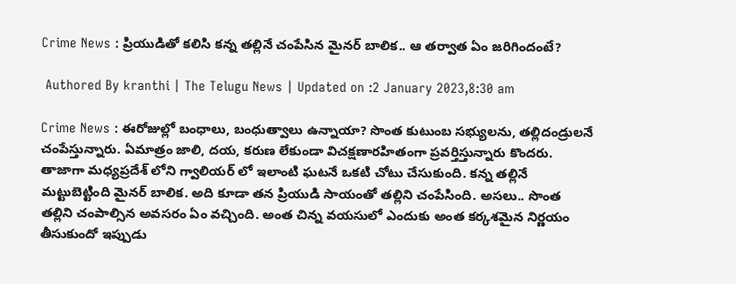Crime News : ప్రియుడితో కలిసి కన్న తల్లినే చంపేసిన మైనర్ బాలిక.. ఆ తర్వాత ఏం జరిగిందంటే?

 Authored By kranthi | The Telugu News | Updated on :2 January 2023,8:30 am

Crime News : ఈరోజుల్లో బంధాలు, బంధుత్వాలు ఉన్నాయా? సొంత కుటుంబ సభ్యులను, తల్లిదండ్రులనే చంపేస్తున్నారు. ఏమాత్రం జాలి, దయ, కరుణ లేకుండా విచక్షణారహితంగా ప్రవర్తిస్తున్నారు కొందరు. తాజాగా మధ్యప్రదేశ్ లోని గ్వాలియర్ లో ఇలాంటి ఘటనే ఒకటి చోటు చేసుకుంది. కన్న తల్లినే మట్టుబెట్టింది మైనర్ బాలిక. అది కూడా తన ప్రియుడి సాయంతో తల్లిని చంపేసింది. అసలు.. సొంత తల్లిని చంపాల్సిన అవసరం ఏం వచ్చింది. అంత చిన్న వయసులో ఎందుకు అంత కర్కశమైన నిర్ణయం తీసుకుందో ఇప్పుడు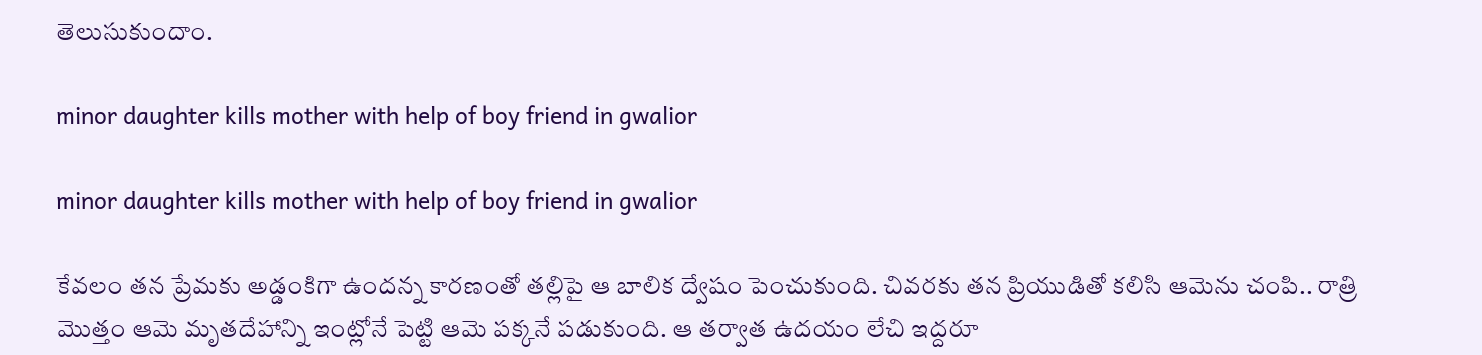తెలుసుకుందాం.

minor daughter kills mother with help of boy friend in gwalior

minor daughter kills mother with help of boy friend in gwalior

కేవలం తన ప్రేమకు అడ్డంకిగా ఉందన్న కారణంతో తల్లిపై ఆ బాలిక ద్వేషం పెంచుకుంది. చివరకు తన ప్రియుడితో కలిసి ఆమెను చంపి.. రాత్రి మొత్తం ఆమె మృతదేహాన్ని ఇంట్లోనే పెట్టి ఆమె పక్కనే పడుకుంది. ఆ తర్వాత ఉదయం లేచి ఇద్దరూ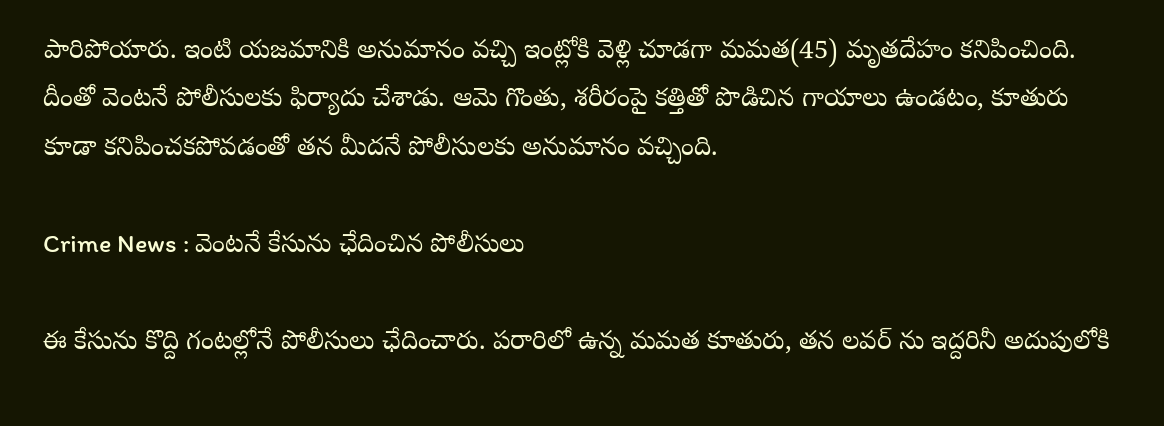పారిపోయారు. ఇంటి యజమానికి అనుమానం వచ్చి ఇంట్లోకి వెళ్లి చూడగా మమత(45) మృతదేహం కనిపించింది. దీంతో వెంటనే పోలీసులకు ఫిర్యాదు చేశాడు. ఆమె గొంతు, శరీరంపై కత్తితో పొడిచిన గాయాలు ఉండటం, కూతురు కూడా కనిపించకపోవడంతో తన మీదనే పోలీసులకు అనుమానం వచ్చింది.

Crime News : వెంటనే కేసును ఛేదించిన పోలీసులు

ఈ కేసును కొద్ది గంటల్లోనే పోలీసులు ఛేదించారు. పరారిలో ఉన్న మమత కూతురు, తన లవర్ ను ఇద్దరినీ అదుపులోకి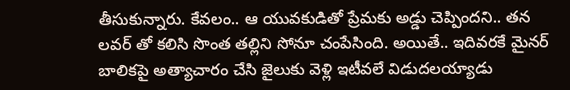తీసుకున్నారు. కేవలం.. ఆ యువకుడితో ప్రేమకు అడ్డు చెప్పిందని.. తన లవర్ తో కలిసి సొంత తల్లిని సోనూ చంపేసింది. అయితే.. ఇదివరకే మైనర్ బాలికపై అత్యాచారం చేసి జైలుకు వెళ్లి ఇటీవలే విడుదలయ్యాడు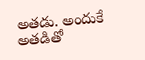అతడు. అందుకే అతడితో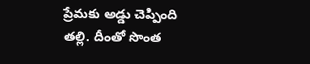ప్రేమకు అడ్డు చెప్పింది తల్లి. దీంతో సొంత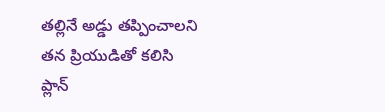తల్లినే అడ్డు తప్పించాలని తన ప్రియుడితో కలిసి ప్లాన్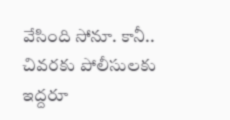వేసింది సోనూ. కానీ.. చివరకు పోలీసులకు ఇద్దరూ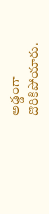అడ్డంగా దొరికిపోయారు.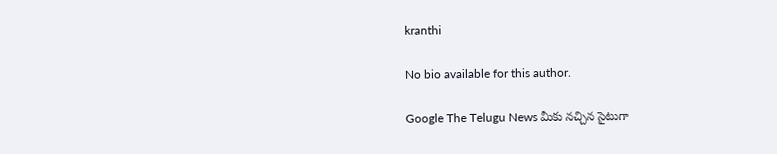kranthi

No bio available for this author.

Google The Telugu News మీకు నచ్చిన సైటుగా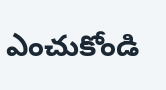ఎంచుకోండి